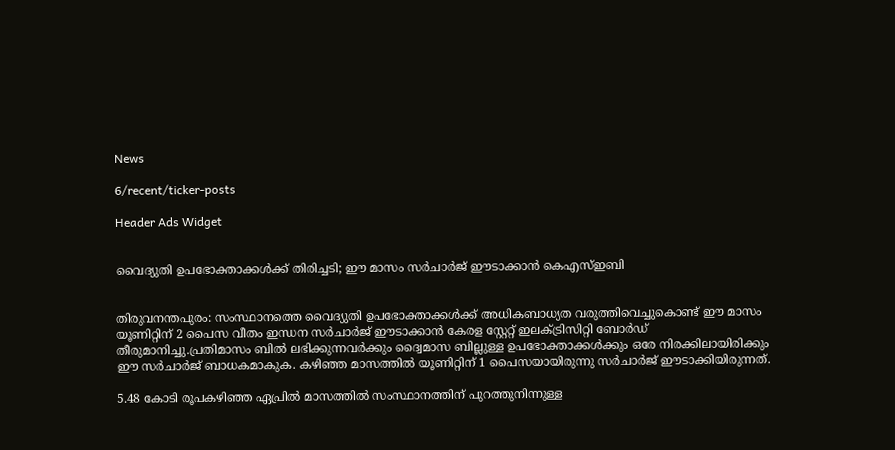News

6/recent/ticker-posts

Header Ads Widget


വൈദ്യുതി ഉപഭോക്താക്കള്‍ക്ക് തിരിച്ചടി; ഈ മാസം സര്‍ചാര്‍ജ് ഈടാക്കാൻ കെഎസ്‌ഇബി


തിരുവനന്തപുരം: സംസ്ഥാനത്തെ വൈദ്യുതി ഉപഭോക്താക്കള്‍ക്ക് അധികബാധ്യത വരുത്തിവെച്ചുകൊണ്ട് ഈ മാസം യൂണിറ്റിന് 2 പൈസ വീതം ഇന്ധന സർചാർജ് ഈടാക്കാൻ കേരള സ്റ്റേറ്റ് ഇലക്‌ട്രിസിറ്റി ബോർഡ് തീരുമാനിച്ചു.പ്രതിമാസം ബില്‍ ലഭിക്കുന്നവർക്കും ദ്വൈമാസ ബില്ലുള്ള ഉപഭോക്താക്കള്‍ക്കും ഒരേ നിരക്കിലായിരിക്കും ഈ സർചാർജ് ബാധകമാകുക. കഴിഞ്ഞ മാസത്തില്‍ യൂണിറ്റിന് 1 പൈസയായിരുന്നു സർചാർജ് ഈടാക്കിയിരുന്നത്.

5.48 കോടി രൂപകഴിഞ്ഞ ഏപ്രില്‍ മാസത്തില്‍ സംസ്ഥാനത്തിന് പുറത്തുനിന്നുള്ള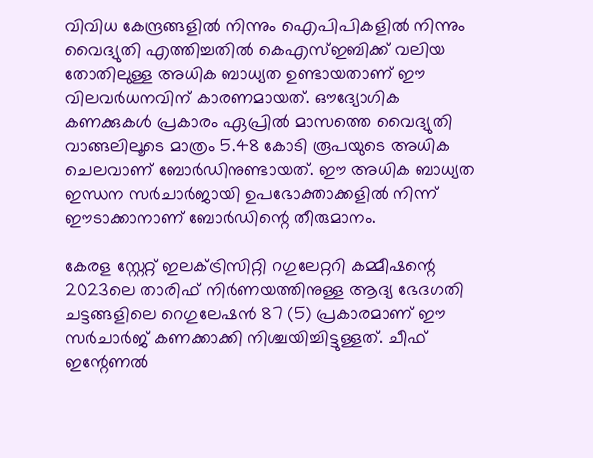വിവിധ കേന്ദ്രങ്ങളില്‍ നിന്നും ഐപിപികളില്‍ നിന്നും വൈദ്യുതി എത്തിച്ചതില്‍ കെഎസ്‌ഇബിക്ക് വലിയ തോതിലുള്ള അധിക ബാധ്യത ഉണ്ടായതാണ് ഈ വിലവർധനവിന് കാരണമായത്. ഔദ്യോഗിക കണക്കുകള്‍ പ്രകാരം ഏപ്രില്‍ മാസത്തെ വൈദ്യുതി വാങ്ങലിലൂടെ മാത്രം 5.48 കോടി രൂപയുടെ അധിക ചെലവാണ് ബോർഡിനുണ്ടായത്. ഈ അധിക ബാധ്യത ഇന്ധന സർചാർജായി ഉപഭോക്താക്കളില്‍ നിന്ന് ഈടാക്കാനാണ് ബോർഡിന്റെ തീരുമാനം.

കേരള സ്റ്റേറ്റ് ഇലക്‌ട്രിസിറ്റി റഗുലേറ്ററി കമ്മീഷന്റെ 2023ലെ താരിഫ് നിർണയത്തിനുള്ള ആദ്യ ഭേദഗതി ചട്ടങ്ങളിലെ റെഗുലേഷൻ 87 (5) പ്രകാരമാണ് ഈ സർചാർജ് കണക്കാക്കി നിശ്ചയിച്ചിട്ടുള്ളത്. ചീഫ് ഇന്റേണല്‍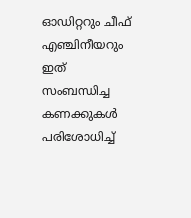ഓഡിറ്ററും ചീഫ് എഞ്ചിനീയറും ഇത് സംബന്ധിച്ച കണക്കുകള്‍ പരിശോധിച്ച്‌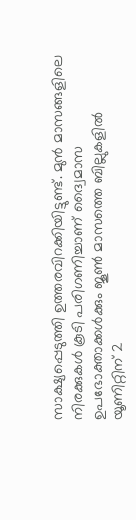സാക്ഷ്യപ്പെടുത്തി ഉത്തരവിറക്കിയിട്ടുണ്ട്. മുൻ മാസങ്ങളിലെ നിരക്കുകള്‍ കൂടി പരിഗണിച്ചാണ് ദ്വൈമാസ ഉപഭോക്താക്കള്‍ക്കും ജൂണ്‍ മാസത്തെ ബില്ലുകളില്‍ യൂണിറ്റിന് 2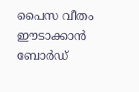പൈസ വീതം ഈടാക്കാൻ ബോർഡ്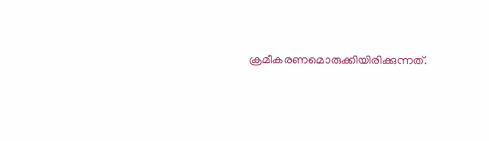ക്രമീകരണമൊരുക്കിയിരിക്കുന്നത്.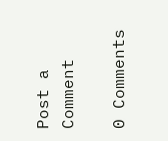Post a Comment

0 Comments